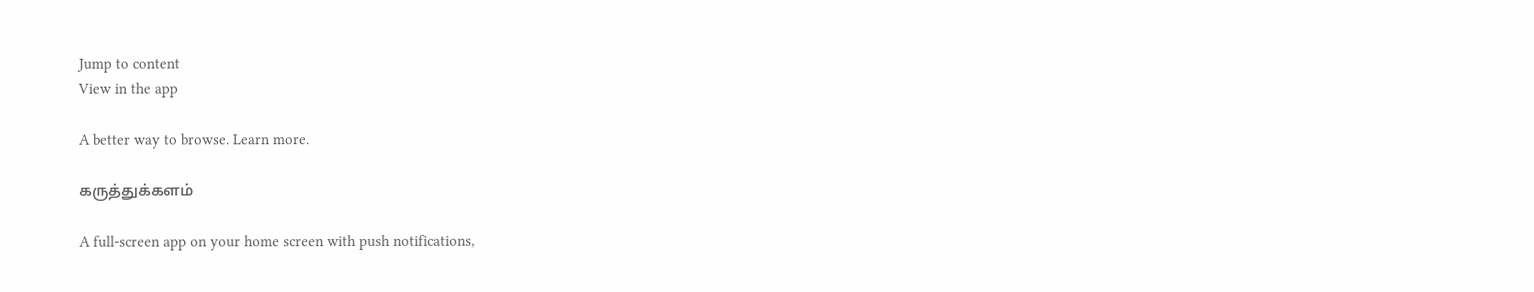Jump to content
View in the app

A better way to browse. Learn more.

கருத்துக்களம்

A full-screen app on your home screen with push notifications,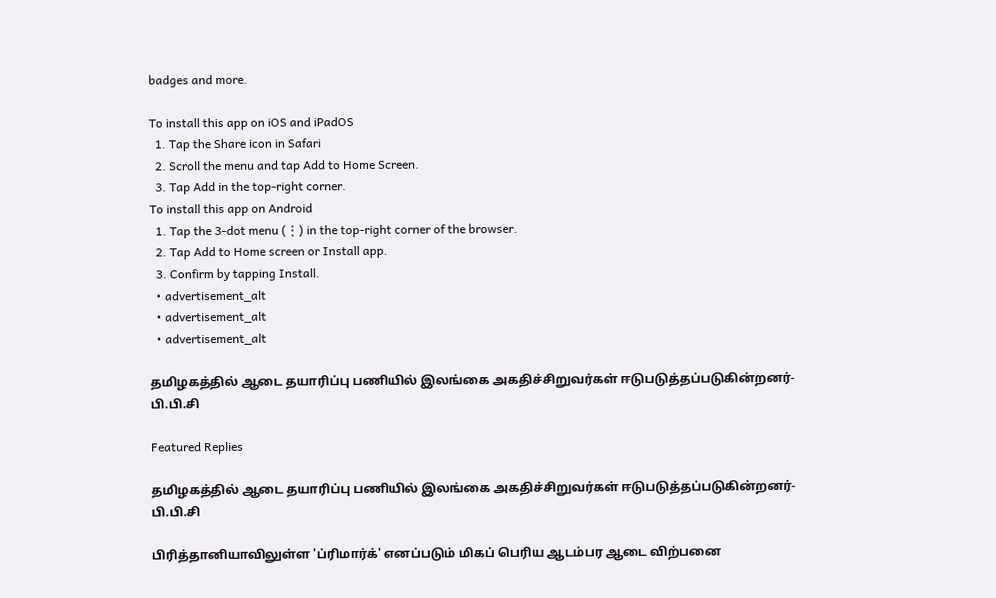badges and more.

To install this app on iOS and iPadOS
  1. Tap the Share icon in Safari
  2. Scroll the menu and tap Add to Home Screen.
  3. Tap Add in the top-right corner.
To install this app on Android
  1. Tap the 3-dot menu (⋮) in the top-right corner of the browser.
  2. Tap Add to Home screen or Install app.
  3. Confirm by tapping Install.
  • advertisement_alt
  • advertisement_alt
  • advertisement_alt

தமிழகத்தில் ஆடை தயாரிப்பு பணியில் இலங்கை அகதிச்சிறுவர்கள் ஈடுபடுத்தப்படுகின்றனர்-பி.பி.சி

Featured Replies

தமிழகத்தில் ஆடை தயாரிப்பு பணியில் இலங்கை அகதிச்சிறுவர்கள் ஈடுபடுத்தப்படுகின்றனர்-பி.பி.சி

பிரித்தானியாவிலுள்ள 'ப்ரிமார்க்' எனப்படும் மிகப் பெரிய ஆடம்பர ஆடை விற்பனை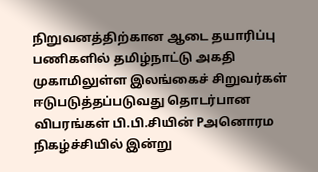நிறுவனத்திற்கான ஆடை தயாரிப்பு பணிகளில் தமிழ்நாட்டு அகதி முகாமிலுள்ள இலங்கைச் சிறுவர்கள் ஈடுபடுத்தப்படுவது தொடர்பான விபரங்கள் பி.பி.சியின் Pஅனொரம நிகழ்ச்சியில் இன்று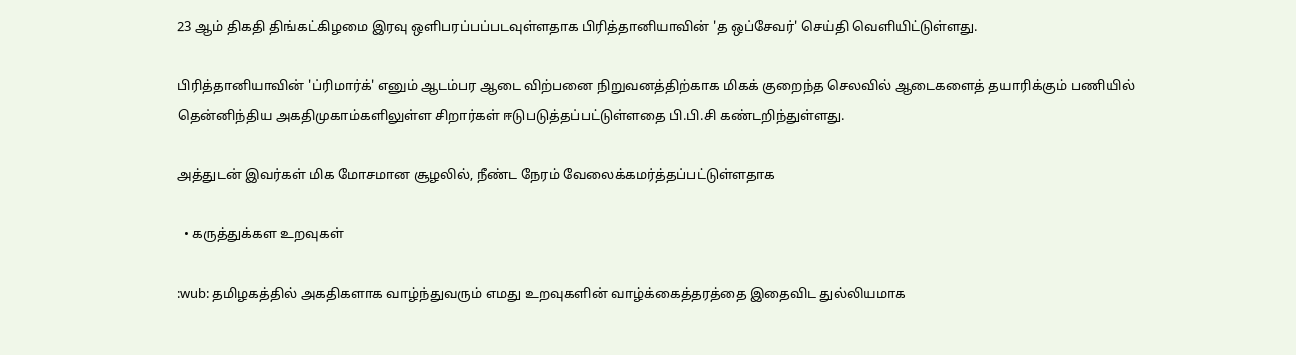23 ஆம் திகதி திங்கட்கிழமை இரவு ஒளிபரப்பப்படவுள்ளதாக பிரித்தானியாவின் 'த ஒப்சேவர்' செய்தி வெளியிட்டுள்ளது.

பிரித்தானியாவின் 'ப்ரிமார்க்' எனும் ஆடம்பர ஆடை விற்பனை நிறுவனத்திற்காக மிகக் குறைந்த செலவில் ஆடைகளைத் தயாரிக்கும் பணியில் தென்னிந்திய அகதிமுகாம்களிலுள்ள சிறார்கள் ஈடுபடுத்தப்பட்டுள்ளதை பி.பி.சி கண்டறிந்துள்ளது.

அத்துடன் இவர்கள் மிக மோசமான சூழலில், நீண்ட நேரம் வேலைக்கமர்த்தப்பட்டுள்ளதாக

  • கருத்துக்கள உறவுகள்

:wub: தமிழகத்தில் அகதிகளாக வாழ்ந்துவரும் எமது உறவுகளின் வாழ்க்கைத்தரத்தை இதைவிட துல்லியமாக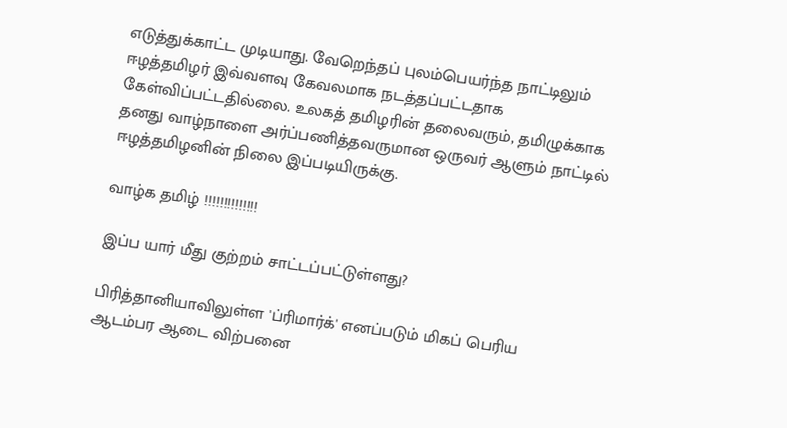எடுத்துக்காட்ட முடியாது. வேறெந்தப் புலம்பெயர்ந்த நாட்டிலும் ஈழத்தமிழர் இவ்வளவு கேவலமாக நடத்தப்பட்டதாக கேள்விப்பட்டதில்லை. உலகத் தமிழரின் தலைவரும், தமிழுக்காக தனது வாழ்நாளை அர்ப்பணித்தவருமான ஒருவர் ஆளும் நாட்டில் ஈழத்தமிழனின் நிலை இப்படியிருக்கு.

வாழ்க தமிழ் !!!!!!!!!!!!!!

இப்ப யார் மீது குற்றம் சாட்டப்பட்டுள்ளது?

பிரித்தானியாவிலுள்ள 'ப்ரிமார்க்' எனப்படும் மிகப் பெரிய ஆடம்பர ஆடை விற்பனை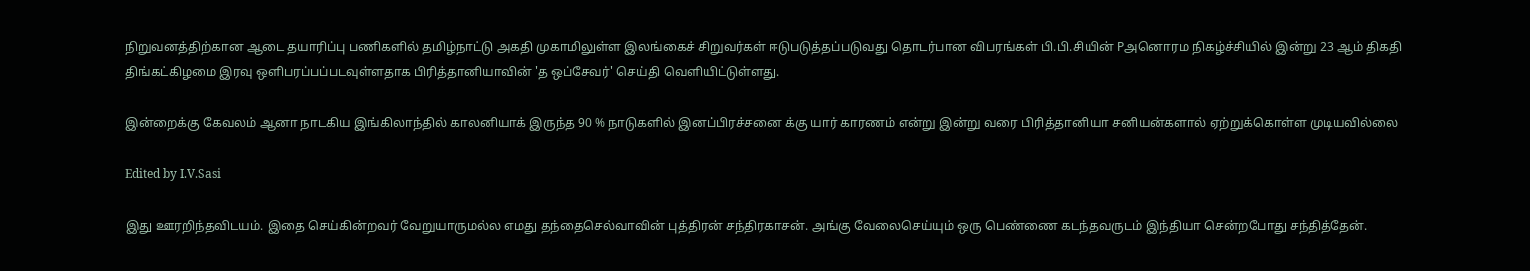நிறுவனத்திற்கான ஆடை தயாரிப்பு பணிகளில் தமிழ்நாட்டு அகதி முகாமிலுள்ள இலங்கைச் சிறுவர்கள் ஈடுபடுத்தப்படுவது தொடர்பான விபரங்கள் பி.பி.சியின் Pஅனொரம நிகழ்ச்சியில் இன்று 23 ஆம் திகதி திங்கட்கிழமை இரவு ஒளிபரப்பப்படவுள்ளதாக பிரித்தானியாவின் 'த ஒப்சேவர்' செய்தி வெளியிட்டுள்ளது.

இன்றைக்கு கேவலம் ஆனா நாடகிய இங்கிலாந்தில் காலனியாக் இருந்த 90 % நாடுகளில் இனப்பிரச்சனை க்கு யார் காரணம் என்று இன்று வரை பிரித்தானியா சனியன்களால் ஏற்றுக்கொள்ள முடியவில்லை

Edited by I.V.Sasi

இது ஊரறிந்தவிடயம். இதை செய்கின்றவர் வேறுயாருமல்ல எமது தந்தைசெல்வாவின் புத்திரன் சந்திரகாசன். அங்கு வேலைசெய்யும் ஒரு பெண்ணை கடந்தவருடம் இந்தியா சென்றபோது சந்தித்தேன்.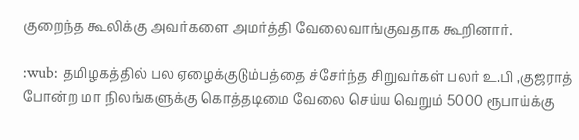குறைந்த கூலிக்கு அவர்களை அமர்த்தி வேலைவாங்குவதாக கூறினார்.

:wub: தமிழகத்தில் பல ஏழைக்குடும்பத்தை ச்சேர்ந்த சிறுவர்கள் பலர் உ.பி ,குஜராத் போன்ற மா நிலங்களுக்கு கொத்தடிமை வேலை செய்ய வெறும் 5000 ரூபாய்க்கு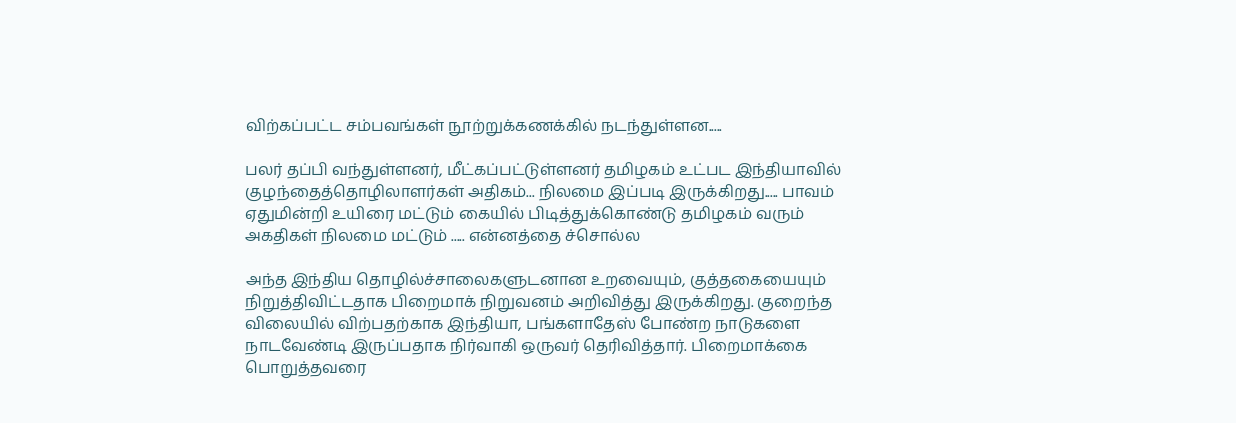விற்கப்பட்ட சம்பவங்கள் நூற்றுக்கணக்கில் நடந்துள்ளன.....

பலர் தப்பி வந்துள்ளனர், மீட்கப்பட்டுள்ளனர் தமிழகம் உட்பட இந்தியாவில் குழந்தைத்தொழிலாளர்கள் அதிகம்... நிலமை இப்படி இருக்கிறது..... பாவம் ஏதுமின்றி உயிரை மட்டும் கையில் பிடித்துக்கொண்டு தமிழகம் வரும் அகதிகள் நிலமை மட்டும் ..... என்னத்தை ச்சொல்ல

அந்த இந்திய தொழில்ச்சாலைகளுடனான உறவையும், குத்தகையையும் நிறுத்திவிட்டதாக பிறைமாக் நிறுவனம் அறிவித்து இருக்கிறது. குறைந்த விலையில் விற்பதற்காக இந்தியா, பங்களாதேஸ் போண்ற நாடுகளை நாடவேண்டி இருப்பதாக நிர்வாகி ஒருவர் தெரிவித்தார். பிறைமாக்கை பொறுத்தவரை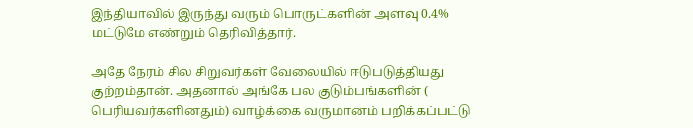இந்தியாவில் இருந்து வரும் பொருட்களின் அளவு 0.4% மட்டுமே எண்றும் தெரிவித்தார்.

அதே நேரம் சில சிறுவர்கள் வேலையில் ஈடுபடுத்தியது குற்றம்தான். அதனால் அங்கே பல குடும்பங்களின் ( பெரியவர்களினதும்) வாழ்க்கை வருமானம் பறிக்கப்பட்டு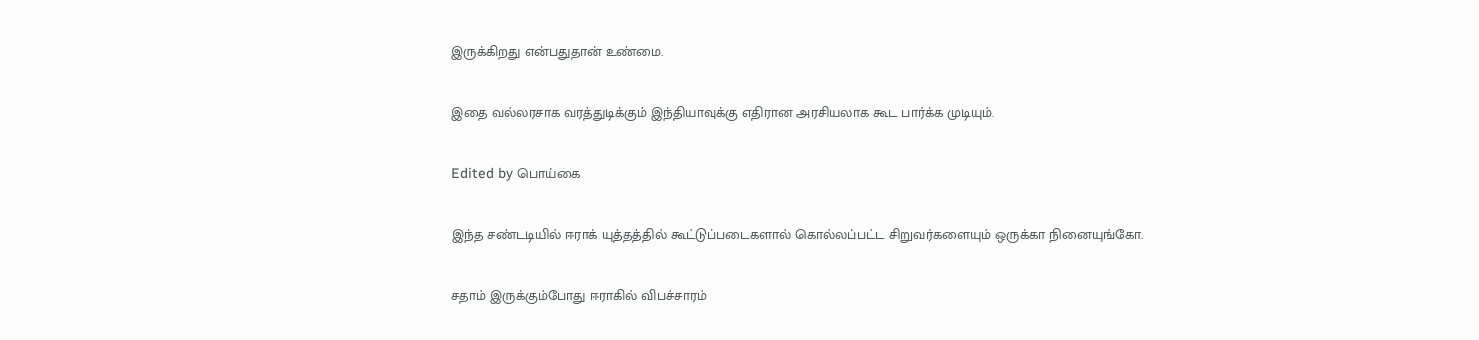இருக்கிறது என்பதுதான் உண்மை.

இதை வல்லரசாக வரத்துடிக்கும் இந்தியாவுக்கு எதிரான அரசியலாக கூட பார்க்க முடியும்.

Edited by பொய்கை

இந்த சண்டடியில் ஈராக் யுத்தத்தில் கூட்டுப்படைகளால் கொல்லப்பட்ட சிறுவர்களையும் ஒருக்கா நினையுங்கோ.

சதாம் இருக்கும்போது ஈராகில் விபச்சாரம்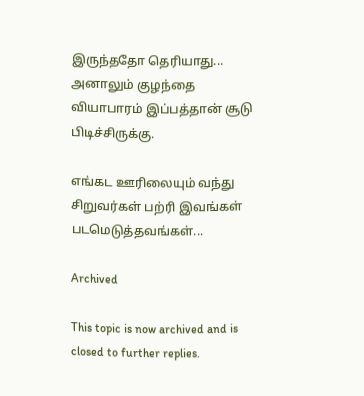இருந்ததோ தெரியாது... அனாலும் குழந்தை வியாபாரம் இப்பத்தான் சூடு பிடிச்சிருக்கு.

எங்கட ஊரிலையும் வந்து சிறுவர்கள் பற்ரி இவங்கள் படமெடுத்தவங்கள்...

Archived

This topic is now archived and is closed to further replies.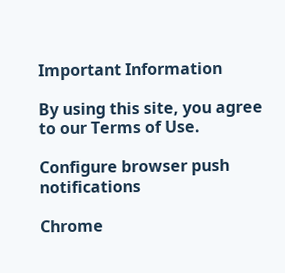Important Information

By using this site, you agree to our Terms of Use.

Configure browser push notifications

Chrome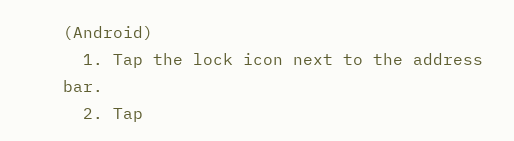(Android)
  1. Tap the lock icon next to the address bar.
  2. Tap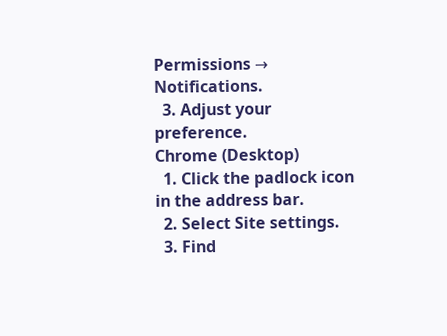Permissions → Notifications.
  3. Adjust your preference.
Chrome (Desktop)
  1. Click the padlock icon in the address bar.
  2. Select Site settings.
  3. Find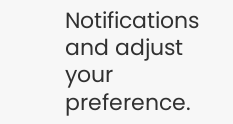Notifications and adjust your preference.